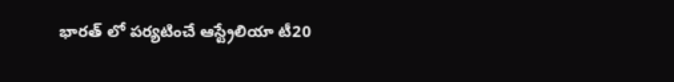భారత్ లో పర్యటించే ఆస్ట్రేలియా టీ20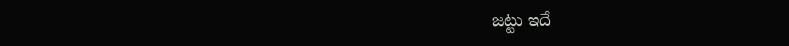జట్టు ఇదే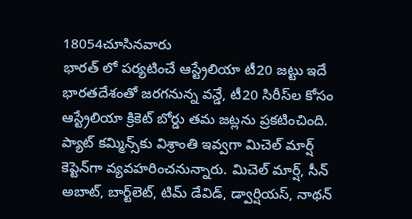18054చూసినవారు
భారత్ లో పర్యటించే ఆస్ట్రేలియా టీ20 జట్టు ఇదే
భారతదేశంతో జరగనున్న వన్డే, టీ20 సిరీస్‌ల కోసం ఆస్ట్రేలియా క్రికెట్ బోర్డు తమ జట్లను ప్రకటించింది. ప్యాట్ కమ్మిన్స్‌కు విశ్రాంతి ఇవ్వగా మిచెల్ మార్ష్ కెప్టెన్‌గా వ్యవహరించనున్నారు. మిచెల్ మార్ష్‌, సీన్ అబాట్‌, బార్ట్‌లెట్‌, టిమ్ డేవిడ్‌, డ్వార్షియ‌స్‌, నాథ‌న్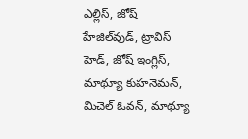ఎల్లిస్‌, జోష్ హేజిల్‌వుడ్‌, ట్రావిస్ హెడ్‌, జోష్ ఇంగ్లిస్‌, మాథ్యూ కుహ‌నెమ‌న్‌, మిచెల్ ఓవ‌న్‌, మాథ్యూ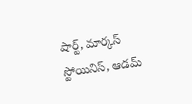షార్ట్‌, మార్క‌స్ స్టోయినిస్‌, ఆడ‌మ్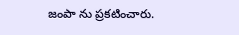జంపా ను ప్రకటించారు.